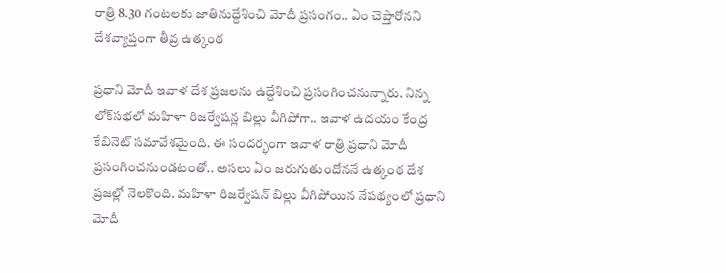రాత్రి 8.30 గంటలకు జాతినుద్దేశించి మోదీ ప్రసంగం.. ఏం చెప్తారోనని దేశవ్యాప్తంగా తీవ్ర ఉత్కంఠ

ప్రధాని మోదీ ఇవాళ దేశ ప్రజలను ఉద్దేశించి ప్రసంగించనున్నారు. నిన్న లోక్‌సభలో మహిళా రిజర్వేషన్ల బిల్లు వీగిపోగా.. ఇవాళ ఉదయం కేంద్ర కేబినెట్ సమావేశమైంది. ఈ సందర్భంగా ఇవాళ రాత్రి ప్రధాని మోదీ ప్రసంగించనుండటంతో.. అసలు ఏం జరుగుతుందోననే ఉత్కంఠ దేశ ప్రజల్లో నెలకొంది. మహిళా రిజర్వేషన్ బిల్లు వీగిపోయిన నేపథ్యంలో ప్రధాని మోదీ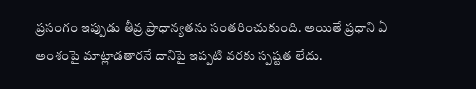ప్రసంగం ఇప్పుడు తీవ్ర ప్రాధాన్యతను సంతరించుకుంది. అయితే ప్రధాని ఏ అంశంపై మాట్లాడతారనే దానిపై ఇప్పటి వరకు స్పష్టత లేదు.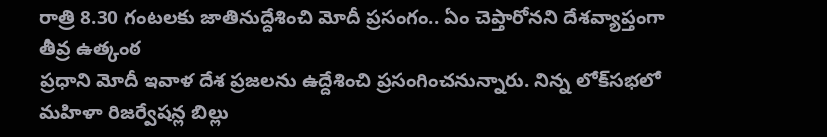రాత్రి 8.30 గంటలకు జాతినుద్దేశించి మోదీ ప్రసంగం.. ఏం చెప్తారోనని దేశవ్యాప్తంగా తీవ్ర ఉత్కంఠ
ప్రధాని మోదీ ఇవాళ దేశ ప్రజలను ఉద్దేశించి ప్రసంగించనున్నారు. నిన్న లోక్‌సభలో మహిళా రిజర్వేషన్ల బిల్లు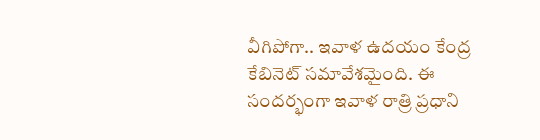వీగిపోగా.. ఇవాళ ఉదయం కేంద్ర కేబినెట్ సమావేశమైంది. ఈ సందర్భంగా ఇవాళ రాత్రి ప్రధాని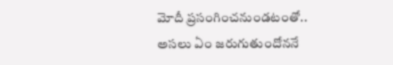మోదీ ప్రసంగించనుండటంతో.. అసలు ఏం జరుగుతుందోననే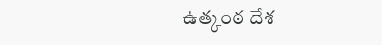ఉత్కంఠ దేశ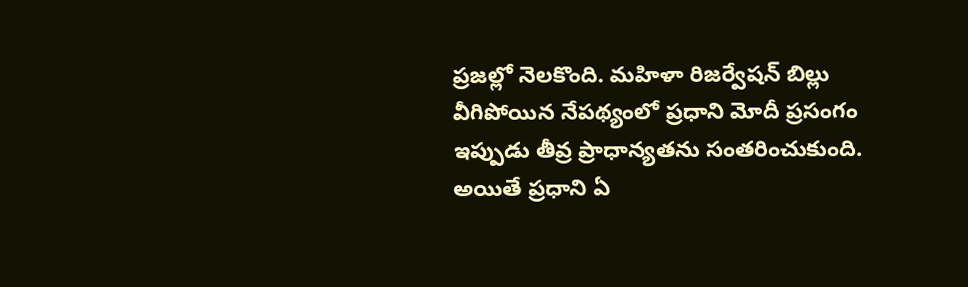ప్రజల్లో నెలకొంది. మహిళా రిజర్వేషన్ బిల్లు వీగిపోయిన నేపథ్యంలో ప్రధాని మోదీ ప్రసంగం ఇప్పుడు తీవ్ర ప్రాధాన్యతను సంతరించుకుంది. అయితే ప్రధాని ఏ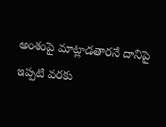అంశంపై మాట్లాడతారనే దానిపై ఇప్పటి వరకు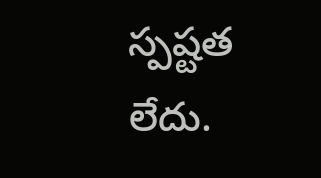స్పష్టత లేదు.